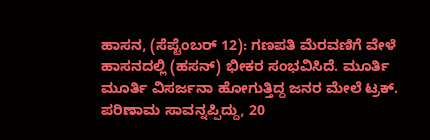ಹಾಸನ, (ಸೆಪ್ಟೆಂಬರ್ 12): ಗಣಪತಿ ಮೆರವಣಿಗೆ ವೇಳೆ ಹಾಸನದಲ್ಲಿ (ಹಸನ್) ಭೀಕರ ಸಂಭವಿಸಿದೆ. ಮೂರ್ತಿ ಮೂರ್ತಿ ವಿಸರ್ಜನಾ ಹೋಗುತ್ತಿದ್ದ ಜನರ ಮೇಲೆ ಟ್ರಕ್. ಪರಿಣಾಮ ಸಾವನ್ನಪ್ಪಿದ್ದು, 20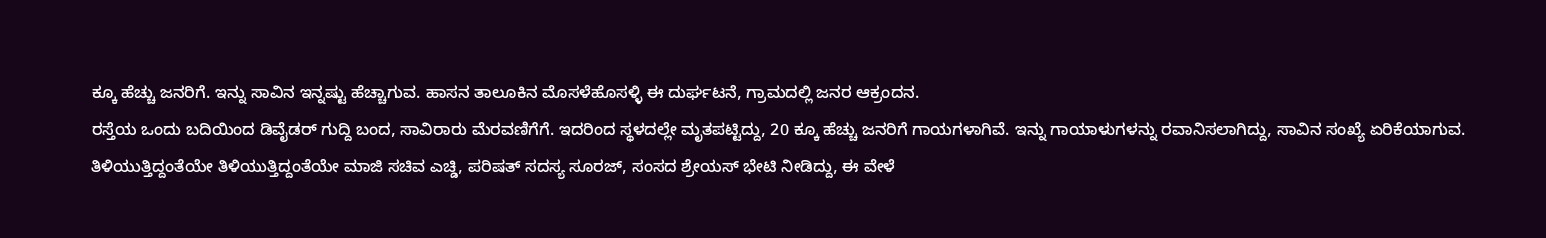ಕ್ಕೂ ಹೆಚ್ಚು ಜನರಿಗೆ. ಇನ್ನು ಸಾವಿನ ಇನ್ನಷ್ಟು ಹೆಚ್ಚಾಗುವ. ಹಾಸನ ತಾಲೂಕಿನ ಮೊಸಳೆಹೊಸಳ್ಳಿ ಈ ದುರ್ಘಟನೆ, ಗ್ರಾಮದಲ್ಲಿ ಜನರ ಆಕ್ರಂದನ.
ರಸ್ತೆಯ ಒಂದು ಬದಿಯಿಂದ ಡಿವೈಡರ್ ಗುದ್ದಿ ಬಂದ, ಸಾವಿರಾರು ಮೆರವಣಿಗೆಗೆ. ಇದರಿಂದ ಸ್ಥಳದಲ್ಲೇ ಮೃತಪಟ್ಟಿದ್ದು, 20 ಕ್ಕೂ ಹೆಚ್ಚು ಜನರಿಗೆ ಗಾಯಗಳಾಗಿವೆ. ಇನ್ನು ಗಾಯಾಳುಗಳನ್ನು ರವಾನಿಸಲಾಗಿದ್ದು, ಸಾವಿನ ಸಂಖ್ಯೆ ಏರಿಕೆಯಾಗುವ. ತಿಳಿಯುತ್ತಿದ್ದಂತೆಯೇ ತಿಳಿಯುತ್ತಿದ್ದಂತೆಯೇ ಮಾಜಿ ಸಚಿವ ಎಚ್ಡಿ, ಪರಿಷತ್ ಸದಸ್ಯ ಸೂರಜ್, ಸಂಸದ ಶ್ರೇಯಸ್ ಭೇಟಿ ನೀಡಿದ್ದು, ಈ ವೇಳೆ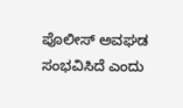ಪೊಲೀಸ್ ಅವಘಡ ಸಂಭವಿಸಿದೆ ಎಂದು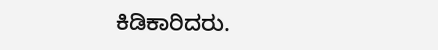ಕಿಡಿಕಾರಿದರು.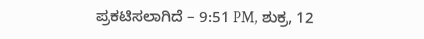ಪ್ರಕಟಿಸಲಾಗಿದೆ – 9:51 PM, ಶುಕ್ರ, 12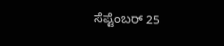ಸೆಪ್ಟೆಂಬರ್ 25